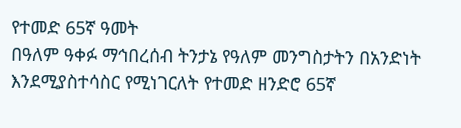የተመድ 65ኛ ዓመት
በዓለም ዓቀፉ ማኅበረሰብ ትንታኔ የዓለም መንግስታትን በአንድነት እንደሚያስተሳስር የሚነገርለት የተመድ ዘንድሮ 65ኛ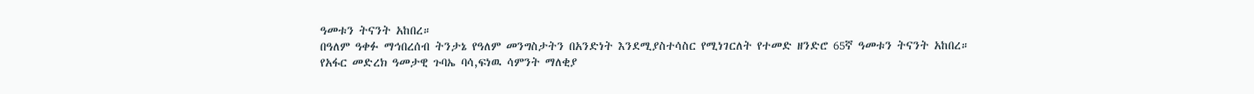ዓመቱን ትናንት አከበረ።
በዓለም ዓቀፉ ማኅበረሰብ ትንታኔ የዓለም መንግስታትን በአንድነት እንደሚያስተሳስር የሚነገርለት የተመድ ዘንድሮ 65ኛ ዓመቱን ትናንት አከበረ።
የአፋር መድረክ ዓመታዊ ጉባኤ ባሳ,ፍነዉ ሳምንት ማለቂያ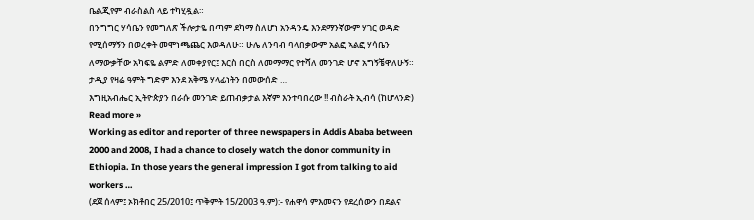ቤልጂየም ብራስልስ ላይ ተካሂዷል።
በንግግር ሃሳቤን የመግለጽ ችሎታዬ በጣም ደካማ ስለሆነ አንዳንዴ እንደማንኛውም ሃገር ወዳድ የሚሰማኝን በወረቀት መሞነጫጨር እወዳለሁ። ሁሌ ለንባብ ባላበቃውም አልፎ ኣልፎ ሃሳቤን ለማውቃቸው አካፍዬ ልምድ ለመቀያየር፤ እርስ በርስ ለመማማር የተሻለ መንገድ ሆኖ አግኝቼዋለሁኝ። ታዲያ የዛሬ ዓምት ግድም እንደ አቅሜ ሃላፊነትን በመውሰድ …
እግዚአብሔር ኢትዮጵያን በራሱ መንገድ ይጠብቃታል እኛም እንተባበረው !! ብስራት ኢብሳ (ከሆላንድ) Read more »
Working as editor and reporter of three newspapers in Addis Ababa between 2000 and 2008, I had a chance to closely watch the donor community in Ethiopia. In those years the general impression I got from talking to aid workers …
(ደጀ ሰላም፤ ኦክቶበር 25/2010፤ ጥቅምት 15/2003 ዓ.ም):- የሐዋሳ ምእመናን የደረሰውን በደልና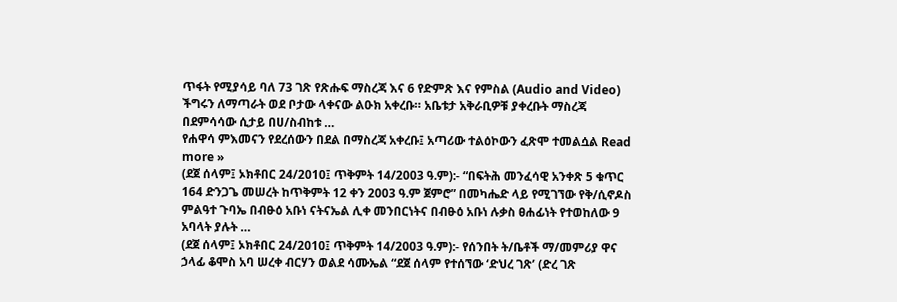ጥፋት የሚያሳይ ባለ 73 ገጽ የጽሑፍ ማስረጃ እና 6 የድምጽ እና የምስል (Audio and Video) ችግሩን ለማጣራት ወደ ቦታው ላቀናው ልዑክ አቀረቡ። አቤቱታ አቅራቢዎቹ ያቀረቡት ማስረጃ በደምሳሳው ሲታይ በሀ/ስብከቱ …
የሐዋሳ ምእመናን የደረሰውን በደል በማስረጃ አቀረቡ፤ አጣሪው ተልዕኮውን ፈጽሞ ተመልሷል Read more »
(ደጀ ሰላም፤ ኦክቶበር 24/2010፤ ጥቅምት 14/2003 ዓ.ም):- “በፍትሕ መንፈሳዊ አንቀጽ 5 ቁጥር 164 ድንጋጌ መሠረት ከጥቅምት 12 ቀን 2003 ዓ.ም ጀምሮ” በመካሔድ ላይ የሚገኘው የቅ/ሲኖዶስ ምልዓተ ጉባኤ በብፁዕ አቡነ ናትናኤል ሊቀ መንበርነትና በብፁዕ አቡነ ሉቃስ ፀሐፊነት የተወከለው 9 አባላት ያሉት …
(ደጀ ሰላም፤ ኦክቶበር 24/2010፤ ጥቅምት 14/2003 ዓ.ም):- የሰንበት ት/ቤቶች ማ/መምሪያ ዋና ኃላፊ ቆሞስ አባ ሠረቀ ብርሃን ወልደ ሳሙኤል “ደጀ ሰላም የተሰኘው ‘ድህረ ገጽ’ (ድረ ገጽ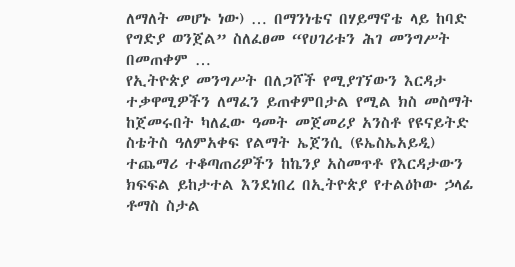ለማለት መሆኑ ነው) … በማንነቴና በሃይማኖቴ ላይ ከባድ የግድያ ወንጀል” ስለፈፀመ “የሀገሪቱን ሕገ መንግሥት በመጠቀም …
የኢትዮጵያ መንግሥት በለጋሾች የሚያገኘውን እርዳታ ተቃዋሚዎችን ለማፈን ይጠቀምበታል የሚል ክስ መስማት ከጀመሩበት ካለፈው ዓመት መጀመሪያ አንስቶ የዩናይትድ ስቴትስ ዓለምአቀፍ የልማት ኤጀንሲ (ዩኤስኤአይዲ) ተጨማሪ ተቆጣጠሪዎችን ከኬንያ አስመጥቶ የእርዳታውን ክፍፍል ይከታተል እንደነበረ በኢትዮጵያ የተልዕኮው ኃላፊ ቶማስ ስታል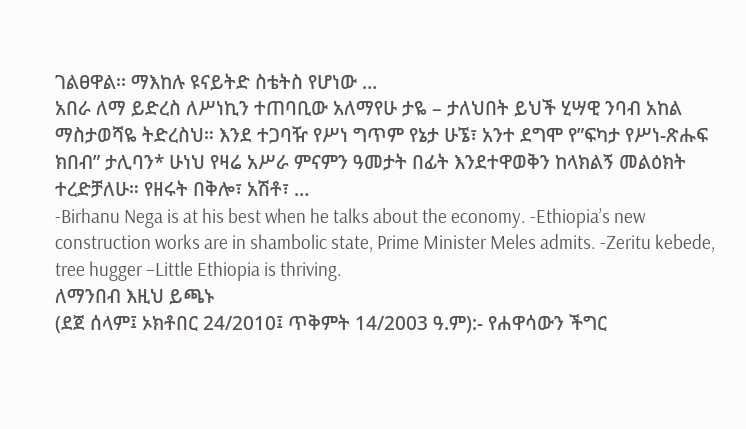ገልፀዋል፡፡ ማእከሉ ዩናይትድ ስቴትስ የሆነው …
አበራ ለማ ይድረስ ለሥነኪን ተጠባቢው አለማየሁ ታዬ – ታለህበት ይህች ሂሣዊ ንባብ አከል ማስታወሻዬ ትድረስህ። እንደ ተጋባዥ የሥነ ግጥም የኔታ ሁኜ፣ አንተ ደግሞ የ”ፍካታ የሥነ-ጽሑፍ ክበብ” ታሊባን* ሁነህ የዛሬ አሥራ ምናምን ዓመታት በፊት እንደተዋወቅን ከላክልኝ መልዕክት ተረድቻለሁ። የዘሩት በቅሎ፣ አሽቶ፣ …
-Birhanu Nega is at his best when he talks about the economy. -Ethiopia’s new construction works are in shambolic state, Prime Minister Meles admits. -Zeritu kebede, tree hugger –Little Ethiopia is thriving.
ለማንበብ እዚህ ይጫኑ
(ደጀ ሰላም፤ ኦክቶበር 24/2010፤ ጥቅምት 14/2003 ዓ.ም):- የሐዋሳውን ችግር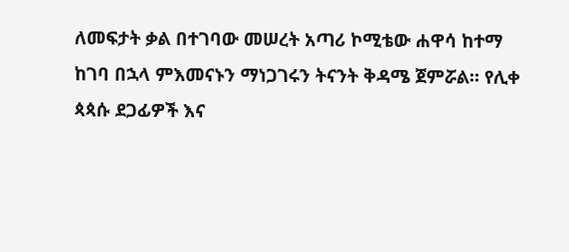ለመፍታት ቃል በተገባው መሠረት አጣሪ ኮሚቴው ሐዋሳ ከተማ ከገባ በኋላ ምእመናኑን ማነጋገሩን ትናንት ቅዳሜ ጀምሯል። የሊቀ ጳጳሱ ደጋፊዎች እና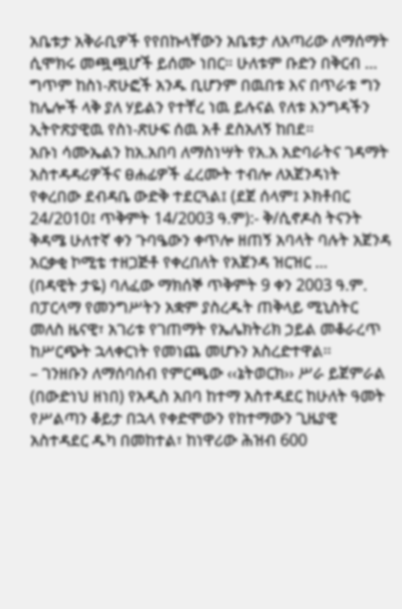አቤቱታ አቅራቢዎች የየበኩላቸውን አቤቱታ ለአጣሪው ለማሰማት ሲሞክሩ መጯጯሆች ይሰሙ ነበር። ሁለቱም ቡድን በቅርብ …
ግጥም ከስነ-ጽሁፎች አንዱ ቢሆንም በዉበቱ እና በጥራቱ ግን ከሌሎች ላቅ ያለ ሃይልን የተቸረ ነዉ ይሉናል የለቱ እንግዳችን ኢትዮጽያዊዉ የስነ-ጽሁፍ ሰዉ አቶ ደስአለኝ ከበደ።
አቡነ ሳሙኤልን ከአ.አበባ ለማስነሣት የአ.አ አድባራትና ገዳማት አስተዳዳሪዎችና ፀሐፊዎች ፈረሙት ተብሎ ለአጀንዳነት የቀረበው ደብዳቤ ውድቅ ተደርጓል፤ (ደጀ ሰላም፤ ኦክቶበር 24/2010፤ ጥቅምት 14/2003 ዓ.ም):- ቅ/ሲኖዶስ ትናንት ቅዳሜ ሁለተኛ ቀን ጉባዔውን ቀጥሎ ዘጠኝ አባላት ባሉት አጀንዳ አርቃቂ ኮሚቴ ተዘጋጅቶ የቀረበለት የአጀንዳ ዝርዝር …
(በዳዊት ታዬ) ባለፈው ማክሰኞ ጥቅምት 9 ቀን 2003 ዓ.ም. በፓርላማ የመንግሥትን አቋም ያስረዱት ጠቅላይ ሚኒስትር መለስ ዜናዊ፣ አገሪቱ የገጠማት የኤሌክትሪክ ኃይል መቆራረጥ ከሥርጭት ኋላቀርነት የመነጨ መሆኑን አስረድተዋል፡፡
– ገንዘቡን ለማሰባሰብ የምርጫው ‹‹ኔትወርክ›› ሥራ ይጀምራል (በውድነህ ዘነበ) የአዲስ አበባ ከተማ አስተዳደር ከሁለት ዓመት የሥልጣን ቆይታ በኋላ የቀድሞውን የከተማውን ጊዜያዊ አስተዳደር ዱካ በመከተል፣ ከነዋሪው ሕዝብ 600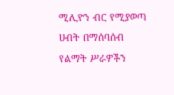ሚሊዮን ብር የሚያወጣ ሀብት በማሰባሰብ የልማት ሥራዎችን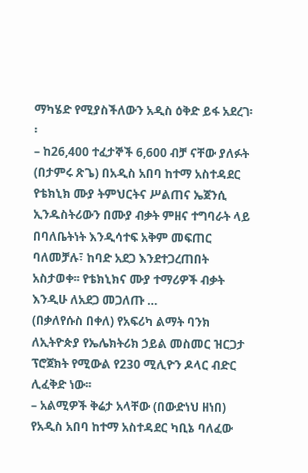ማካሄድ የሚያስችለውን አዲስ ዕቅድ ይፋ አደረገ፡፡
– ከ26,400 ተፈታኞች 6,600 ብቻ ናቸው ያለፉት (በታምሩ ጽጌ) በአዲስ አበባ ከተማ አስተዳደር የቴክኒክ ሙያ ትምህርትና ሥልጠና ኤጀንሲ ኢንዱስትሪውን በሙያ ብቃት ምዘና ተግባራት ላይ በባለቤትነት እንዲሳተፍ አቅም መፍጠር ባለመቻሉ፣ ከባድ አደጋ እንደተጋረጠበት አስታወቀ፡፡ የቴክኒክና ሙያ ተማሪዎች ብቃት እንዲሁ ለአደጋ መጋለጡ …
(በቃለየሱስ በቀለ) የአፍሪካ ልማት ባንክ ለኢትዮጵያ የኤሌክትሪክ ኃይል መስመር ዝርጋታ ፕሮጀክት የሚውል የ230 ሚሊዮን ዶላር ብድር ሊፈቅድ ነው፡፡
– አልሚዎች ቅሬታ አላቸው (በውድነህ ዘነበ) የአዲስ አበባ ከተማ አስተዳደር ካቢኔ ባለፈው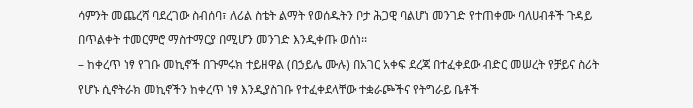ሳምንት መጨረሻ ባደረገው ስብሰባ፣ ለሪል ስቴት ልማት የወሰዱትን ቦታ ሕጋዊ ባልሆነ መንገድ የተጠቀሙ ባለሀብቶች ጉዳይ በጥልቀት ተመርምሮ ማስተማርያ በሚሆን መንገድ እንዲቀጡ ወሰነ፡፡
– ከቀረጥ ነፃ የገቡ መኪኖች በጉምሩክ ተይዘዋል (በኃይሌ ሙሉ) በአገር አቀፍ ደረጃ በተፈቀደው ብድር መሠረት የቻይና ስሪት የሆኑ ሲኖትራክ መኪኖችን ከቀረጥ ነፃ እንዲያስገቡ የተፈቀደላቸው ተቋራጮችና የትግራይ ቤቶች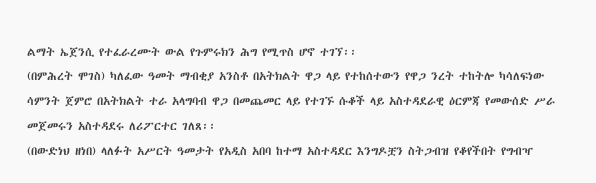ልማት ኤጀንሲ የተፈራረሙት ውል የጉምሩክን ሕግ የሚጥስ ሆኖ ተገኘ፡፡
(በምሕረት ሞገስ) ካለፈው ዓመት ማብቂያ አንስቶ በአትክልት ዋጋ ላይ የተከሰተውን የዋጋ ንረት ተከትሎ ካሳለፍነው ሳምንት ጀምሮ በአትክልት ተራ አላግባብ ዋጋ በመጨመር ላይ የተገኙ ሱቆች ላይ አስተዳደራዊ ዕርምጃ የመውሰድ ሥራ መጀመሩን አስተዳደሩ ለሪፖርተር ገለጸ፡፡
(በውድነህ ዘነበ) ላለፉት አሥርት ዓመታት የአዲስ አበባ ከተማ አስተዳደር እንግዶቿን ስትጋብዝ የቆየችበት የግብዣ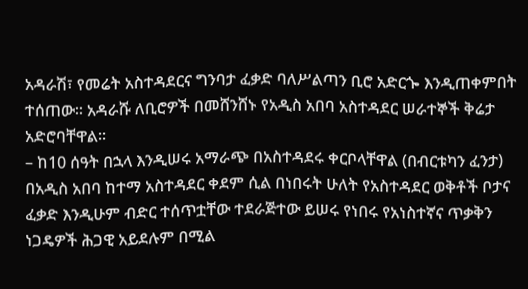አዳራሽ፣ የመሬት አስተዳደርና ግንባታ ፈቃድ ባለሥልጣን ቢሮ አድርጐ እንዲጠቀምበት ተሰጠው፡፡ አዳራሹ ለቢሮዎች በመሸንሸኑ የአዲስ አበባ አስተዳደር ሠራተኞች ቅሬታ አድሮባቸዋል፡፡
– ከ10 ሰዓት በኋላ እንዲሠሩ አማራጭ በአስተዳደሩ ቀርቦላቸዋል (በብርቱካን ፈንታ) በአዲስ አበባ ከተማ አስተዳደር ቀደም ሲል በነበሩት ሁለት የአስተዳደር ወቅቶች ቦታና ፈቃድ እንዲሁም ብድር ተሰጥቷቸው ተደራጅተው ይሠሩ የነበሩ የአነስተኛና ጥቃቅን ነጋዴዎች ሕጋዊ አይደሉም በሚል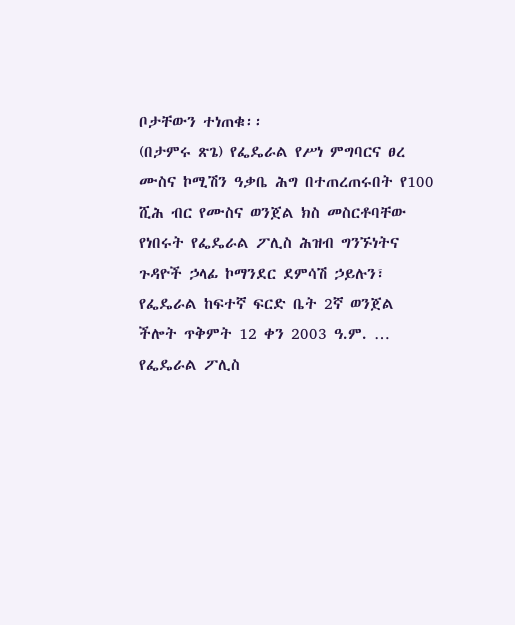ቦታቸውን ተነጠቁ፡፡
(በታምሩ ጽጌ) የፌዴራል የሥነ ምግባርና ፀረ ሙስና ኮሚሽን ዓቃቤ ሕግ በተጠረጠሩበት የ100 ሺሕ ብር የሙስና ወንጀል ክስ መስርቶባቸው የነበሩት የፌዴራል ፖሊስ ሕዝብ ግንኙነትና ጉዳዮች ኃላፊ ኮማንደር ደምሳሽ ኃይሉን፣ የፌዴራል ከፍተኛ ፍርድ ቤት 2ኛ ወንጀል ችሎት ጥቅምት 12 ቀን 2003 ዓ.ም. …
የፌዴራል ፖሊስ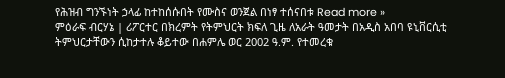የሕዝብ ግንኙነት ኃላፊ ከተከሰሱበት የሙስና ወንጀል በነፃ ተሰናበቱ Read more »
ምዕራፍ ብርሃኔ | ሪፖርተር በክረምት የትምህርት ክፍለ ጊዜ ለአራት ዓመታት በአዲስ አበባ ዩኒቨርሲቲ ትምህርታቸውን ሲከታተሉ ቆይተው በሐምሌ ወር 2002 ዓ.ም. የተመረቁ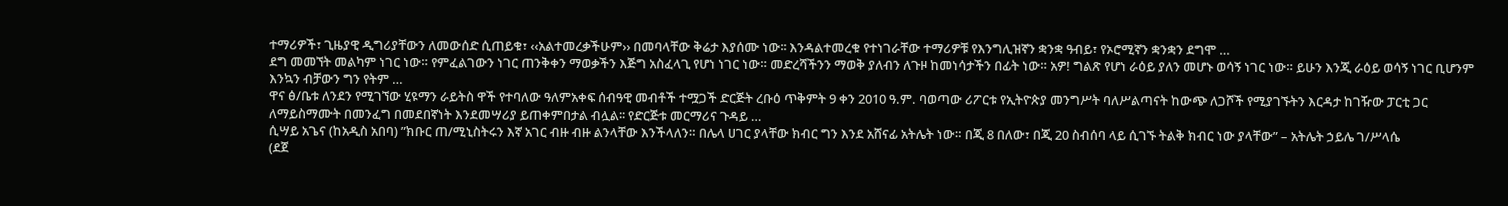ተማሪዎች፣ ጊዜያዊ ዲግሪያቸውን ለመውሰድ ሲጠይቁ፣ ‹‹አልተመረቃችሁም›› በመባላቸው ቅሬታ እያሰሙ ነው፡፡ እንዳልተመረቁ የተነገራቸው ተማሪዎቹ የእንግሊዝኛን ቋንቋ ዓብይ፣ የኦሮሚኛን ቋንቋን ደግሞ …
ደግ መመኘት መልካም ነገር ነው። የምፈልገውን ነገር ጠንቅቀን ማወቃችን እጅግ አስፈላጊ የሆነ ነገር ነው። መድረሻችንን ማወቅ ያለብን ለጉዞ ከመነሳታችን በፊት ነው። አዎ! ግልጽ የሆነ ራዕይ ያለን መሆኑ ወሳኝ ነገር ነው። ይሁን እንጂ ራዕይ ወሳኝ ነገር ቢሆንም እንኳን ብቻውን ግን የትም …
ዋና ፅ/ቤቱ ለንደን የሚገኘው ሂዩማን ራይትስ ዋች የተባለው ዓለምአቀፍ ሰብዓዊ መብቶች ተሟጋች ድርጅት ረቡዕ ጥቅምት 9 ቀን 2010 ዓ.ም. ባወጣው ሪፖርቱ የኢትዮጵያ መንግሥት ባለሥልጣናት ከውጭ ለጋሾች የሚያገኙትን እርዳታ ከገዥው ፓርቲ ጋር ለማይስማሙት በመንፈግ በመደበኛነት እንደመሣሪያ ይጠቀምበታል ብሏል፡፡ የድርጅቱ መርማሪና ጉዳይ …
ሲሣይ አጌና (ከአዲስ አበባ) ”ክቡር ጠ/ሚኒስትሩን እኛ አገር ብዙ ብዙ ልንላቸው እንችላለን። በሌላ ሀገር ያላቸው ክብር ግን እንደ አሸናፊ አትሌት ነው። በጂ 8 በለው፣ በጂ 20 ስብሰባ ላይ ሲገኙ ትልቅ ክብር ነው ያላቸው” – አትሌት ኃይሌ ገ/ሥላሴ
(ደጀ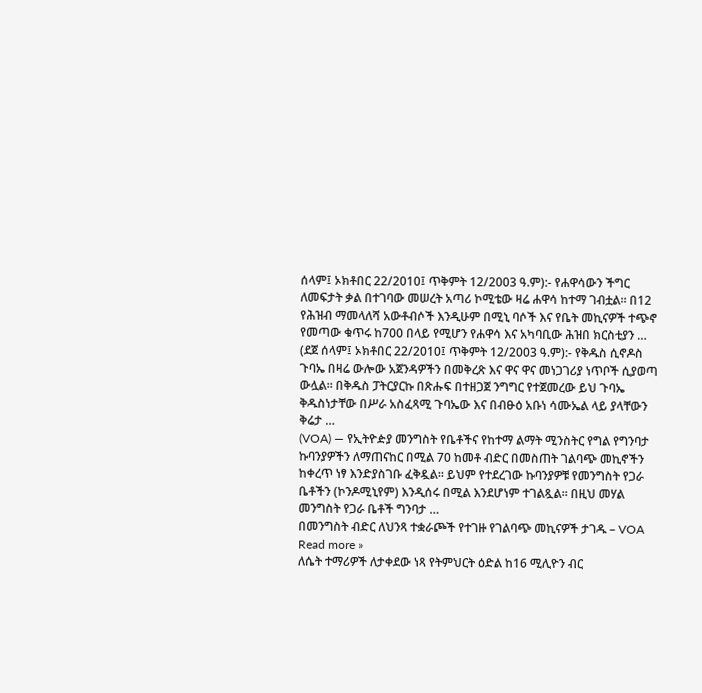ሰላም፤ ኦክቶበር 22/2010፤ ጥቅምት 12/2003 ዓ.ም):- የሐዋሳውን ችግር ለመፍታት ቃል በተገባው መሠረት አጣሪ ኮሚቴው ዛሬ ሐዋሳ ከተማ ገብቷል። በ12 የሕዝብ ማመላለሻ አውቶብሶች እንዲሁም በሚኒ ባሶች እና የቤት መኪናዎች ተጭኖ የመጣው ቁጥሩ ከ700 በላይ የሚሆን የሐዋሳ እና አካባቢው ሕዝበ ክርስቲያን …
(ደጀ ሰላም፤ ኦክቶበር 22/2010፤ ጥቅምት 12/2003 ዓ.ም):- የቅዱስ ሲኖዶስ ጉባኤ በዛሬ ውሎው አጀንዳዎችን በመቅረጽ እና ዋና ዋና መነጋገሪያ ነጥቦች ሲያወጣ ውሏል። በቅዱስ ፓትርያርኩ በጽሑፍ በተዘጋጀ ንግግር የተጀመረው ይህ ጉባኤ ቅዱስነታቸው በሥራ አስፈጻሚ ጉባኤው እና በብፁዕ አቡነ ሳሙኤል ላይ ያላቸውን ቅሬታ …
(VOA) — የኢትዮዽያ መንግስት የቤቶችና የከተማ ልማት ሚንስትር የግል የግንባታ ኩባንያዎችን ለማጠናከር በሚል 70 ከመቶ ብድር በመስጠት ገልባጭ መኪኖችን ከቀረጥ ነፃ እንድያስገቡ ፈቅዷል። ይህም የተደረገው ኩባንያዎቹ የመንግስት የጋራ ቤቶችን (ኮንዶሚኒየም) እንዲሰሩ በሚል እንደሆነም ተገልጿል። በዚህ መሃል መንግስት የጋራ ቤቶች ግንባታ …
በመንግስት ብድር ለህንጻ ተቋራጮች የተገዙ የገልባጭ መኪናዎች ታገዱ – VOA Read more »
ለሴት ተማሪዎች ለታቀደው ነጻ የትምህርት ዕድል ከ16 ሚሊዮን ብር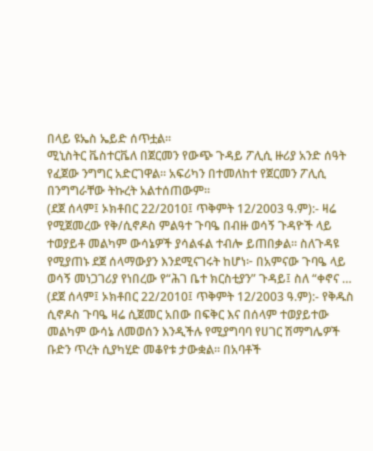በላይ ዩኤስ ኤይድ ሰጥቷል።
ሚኒስትር ቬስተርቬለ በጀርመን የውጭ ጉዳይ ፖሊሲ ዙሪያ አንድ ሰዓት የፈጀው ንግግር አድርገዋል። አፍሪካን በተመለከተ የጀርመን ፖሊሲ በንግግራቸው ትኩረት አልተሰጠውም።
(ደጀ ሰላም፤ ኦክቶበር 22/2010፤ ጥቅምት 12/2003 ዓ.ም):- ዛሬ የሚጀመረው የቅ/ሲኖዶስ ምልዓተ ጉባዔ በብዙ ወሳኝ ጉዳዮች ላይ ተወያይቶ መልካም ውሳኔዎች ያሳልፋል ተብሎ ይጠበቃል። ስለጉዳዩ የሚያጠኑ ደጀ ሰላማውያን እንደሚናገሩት ከሆነ፦ በአምናው ጉባዔ ላይ ወሳኝ መነጋገሪያ የነበረው የ“ሕገ ቤተ ክርስቲያን” ጉዳይ፤ ስለ “ቀኖና …
(ደጀ ሰላም፤ ኦክቶበር 22/2010፤ ጥቅምት 12/2003 ዓ.ም):- የቅዱስ ሲኖዶስ ጉባዔ ዛሬ ሲጀመር አበው በፍቅር እና በሰላም ተወያይተው መልካም ውሳኔ ለመወሰን እንዲችሉ የሚያግባባ የሀገር ሽማግሌዎች ቡድን ጥረት ሲያካሂድ መቆየቱ ታውቋል። በአባቶች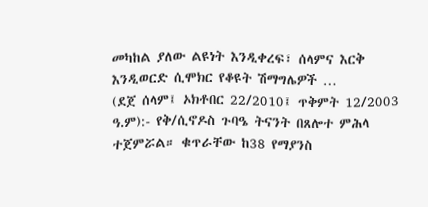መካከል ያለው ልዩነት እንዲቀረፍ፣ ሰላምና እርቅ እንዲወርድ ሲሞክር የቆዩት ሽማግሌዎች …
(ደጀ ሰላም፤ ኦክቶበር 22/2010፤ ጥቅምት 12/2003 ዓ.ም):- የቅ/ሲኖዶስ ጉባዔ ትናንት በጸሎተ ምሕላ ተጀምሯል። ቁጥራቸው ከ38 የማያንስ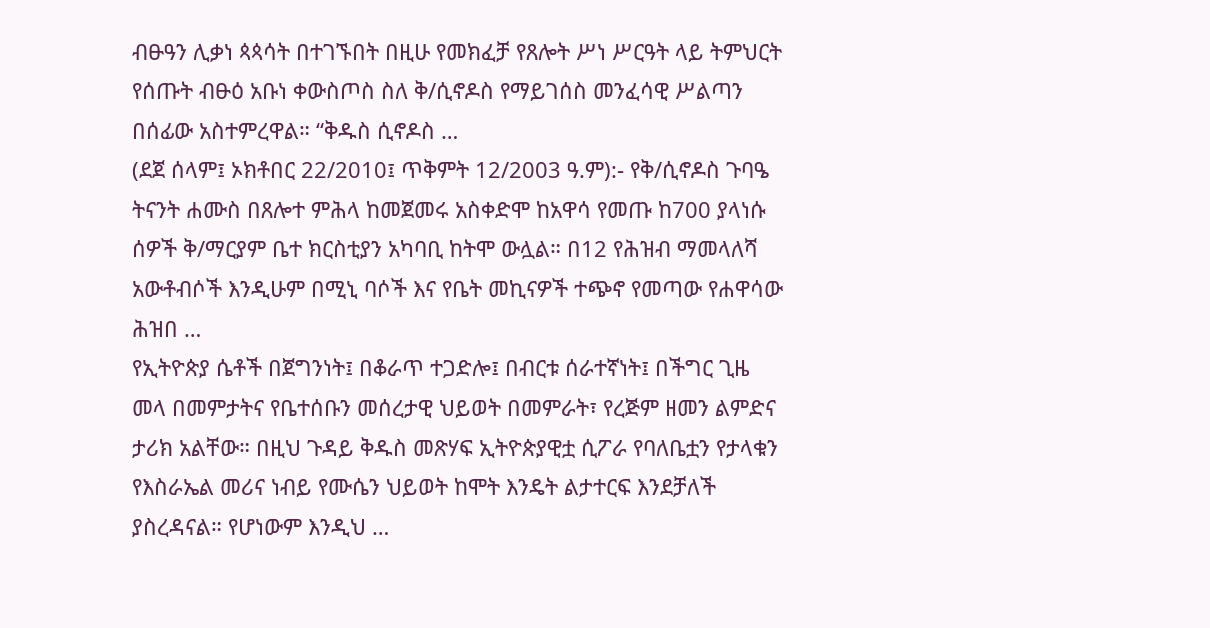ብፁዓን ሊቃነ ጳጳሳት በተገኙበት በዚሁ የመክፈቻ የጸሎት ሥነ ሥርዓት ላይ ትምህርት የሰጡት ብፁዕ አቡነ ቀውስጦስ ስለ ቅ/ሲኖዶስ የማይገሰስ መንፈሳዊ ሥልጣን በሰፊው አስተምረዋል። “ቅዱስ ሲኖዶስ …
(ደጀ ሰላም፤ ኦክቶበር 22/2010፤ ጥቅምት 12/2003 ዓ.ም):- የቅ/ሲኖዶስ ጉባዔ ትናንት ሐሙስ በጸሎተ ምሕላ ከመጀመሩ አስቀድሞ ከአዋሳ የመጡ ከ700 ያላነሱ ሰዎች ቅ/ማርያም ቤተ ክርስቲያን አካባቢ ከትሞ ውሏል። በ12 የሕዝብ ማመላለሻ አውቶብሶች እንዲሁም በሚኒ ባሶች እና የቤት መኪናዎች ተጭኖ የመጣው የሐዋሳው ሕዝበ …
የኢትዮጵያ ሴቶች በጀግንነት፤ በቆራጥ ተጋድሎ፤ በብርቱ ሰራተኛነት፤ በችግር ጊዜ መላ በመምታትና የቤተሰቡን መሰረታዊ ህይወት በመምራት፣ የረጅም ዘመን ልምድና ታሪክ አልቸው። በዚህ ጉዳይ ቅዱስ መጽሃፍ ኢትዮጵያዊቷ ሲፖራ የባለቤቷን የታላቁን የእስራኤል መሪና ነብይ የሙሴን ህይወት ከሞት እንዴት ልታተርፍ እንደቻለች ያስረዳናል። የሆነውም እንዲህ …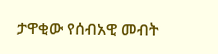ታዋቂው የሰብአዊ መብት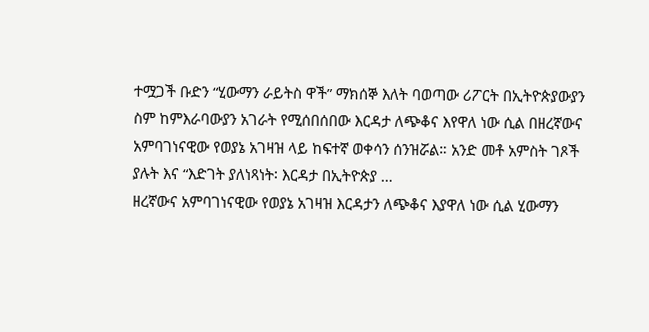ተሟጋች ቡድን “ሂውማን ራይትስ ዋች” ማክሰኞ እለት ባወጣው ሪፖርት በኢትዮጵያውያን ስም ከምእራባውያን አገራት የሚሰበሰበው እርዳታ ለጭቆና እየዋለ ነው ሲል በዘረኛውና አምባገነናዊው የወያኔ አገዛዝ ላይ ከፍተኛ ወቀሳን ሰንዝሯል። አንድ መቶ አምስት ገጾች ያሉት እና “እድገት ያለነጻነት፡ እርዳታ በኢትዮጵያ …
ዘረኛውና አምባገነናዊው የወያኔ አገዛዝ እርዳታን ለጭቆና እያዋለ ነው ሲል ሂውማን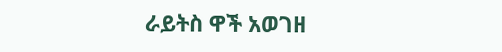ራይትስ ዋች አወገዘ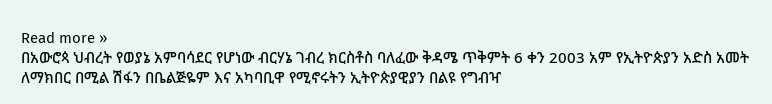Read more »
በአውሮጳ ህብረት የወያኔ አምባሳደር የሆነው ብርሃኔ ገብረ ክርስቶስ ባለፈው ቅዳሜ ጥቅምት 6 ቀን 2003 አም የኢትዮጵያን አድስ አመት ለማክበር በሚል ሽፋን በቤልጅዬም እና አካባቢዋ የሚኖሩትን ኢትዮጵያዊያን በልዩ የግብዣ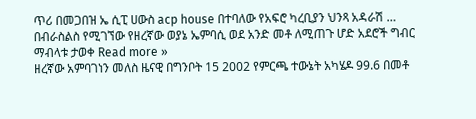ጥሪ በመጋበዝ ኤ ሲፒ ሀውስ acp house በተባለው የአፍሮ ካረቢያን ህንጻ አዳራሽ …
በብራስልስ የሚገኘው የዘረኛው ወያኔ ኤምባሲ ወደ አንድ መቶ ለሚጠጉ ሆድ አደሮች ግብር ማብላቱ ታወቀ Read more »
ዘረኛው አምባገነን መለስ ዜናዊ በግንቦት 15 2002 የምርጫ ተውኔት አካሄዶ 99.6 በመቶ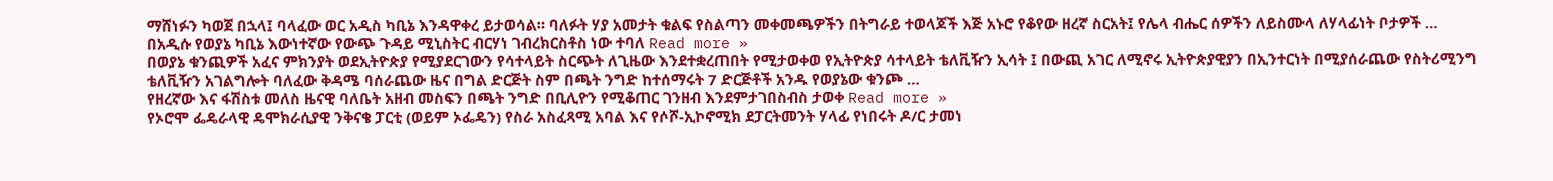ማሸነፉን ካወጀ በኋላ፤ ባላፈው ወር አዲስ ካቢኔ እንዳዋቀረ ይታወሳል። ባለፉት ሃያ አመታት ቁልፍ የስልጣን መቀመጫዎችን በትግራይ ተወላጆች እጅ አኑሮ የቆየው ዘረኛ ስርአት፤ የሌላ ብሔር ሰዎችን ለይስሙላ ለሃላፊነት ቦታዎች …
በአዲሱ የወያኔ ካቢኔ እውነተኛው የውጭ ጉዳይ ሚኒስትር ብርሃነ ገብረክርስቶስ ነው ተባለ Read more »
በወያኔ ቁንጪዎች አፈና ምክንያት ወደኢትዮጵያ የሚያደርገውን የሳተላይት ስርጭት ለጊዜው እንደተቋረጠበት የሚታወቀወ የኢትዮጵያ ሳተላይት ቴለቪዥን ኢሳት ፤ በውጪ አገር ለሚኖሩ ኢትዮጵያዊያን በኢንተርነት በሚያሰራጨው የስትሪሚንግ ቴለቪዥን አገልግሎት ባለፈው ቅዳሜ ባሰራጨው ዜና በግል ድርጅት ስም በጫት ንግድ ከተሰማሩት 7 ድርጅቶች አንዱ የወያኔው ቁንጮ …
የዘረኛው እና ፋሽስቱ መለስ ዜናዊ ባለቤት አዘብ መስፍን በጫት ንግድ በቢሊዮን የሚቆጠር ገንዘብ እንደምታገበስብስ ታወቀ Read more »
የኦሮሞ ፌዴራላዊ ዴሞክራሲያዊ ንቅናቄ ፓርቲ (ወይም ኦፌዴን) የስራ አስፈጻሚ አባል እና የሶሾ-ኢኮኖሚክ ደፓርትመንት ሃላፊ የነበሩት ዶ/ር ታመነ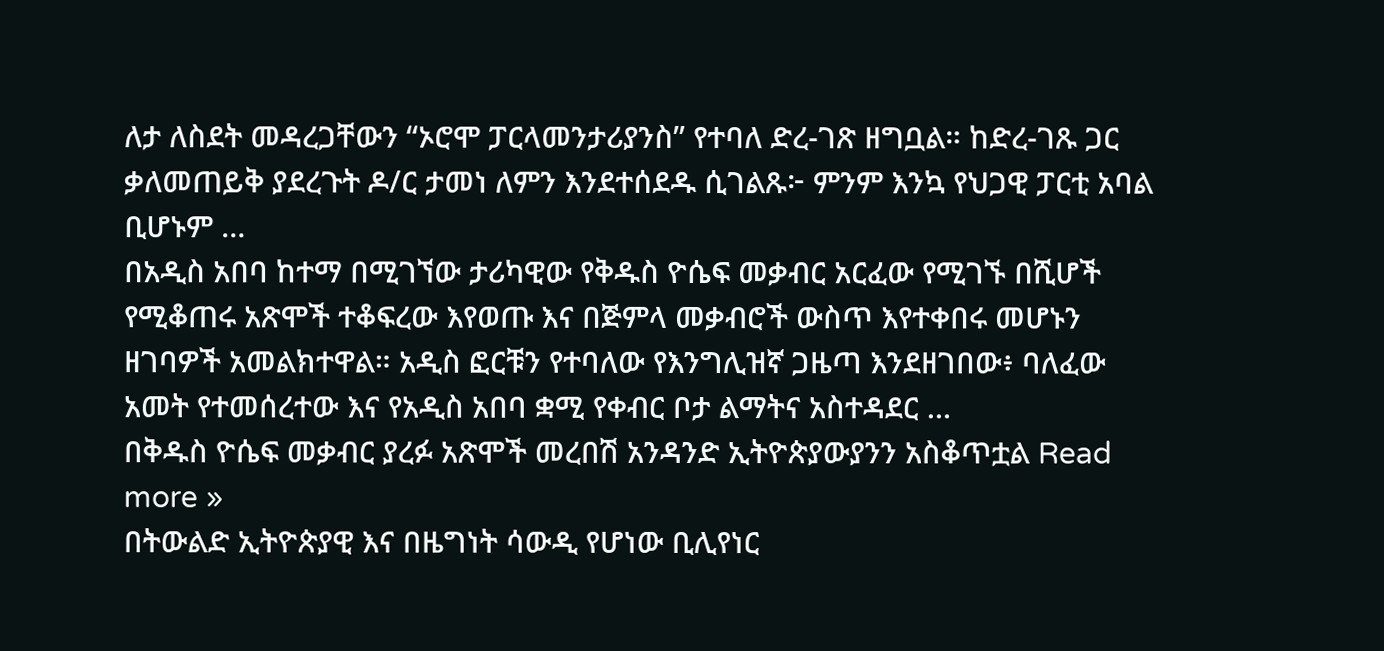ለታ ለስደት መዳረጋቸውን “ኦሮሞ ፓርላመንታሪያንስ” የተባለ ድረ-ገጽ ዘግቧል። ከድረ-ገጹ ጋር ቃለመጠይቅ ያደረጉት ዶ/ር ታመነ ለምን እንደተሰደዱ ሲገልጹ፦ ምንም እንኳ የህጋዊ ፓርቲ አባል ቢሆኑም …
በአዲስ አበባ ከተማ በሚገኘው ታሪካዊው የቅዱስ ዮሴፍ መቃብር አርፈው የሚገኙ በሺሆች የሚቆጠሩ አጽሞች ተቆፍረው እየወጡ እና በጅምላ መቃብሮች ውስጥ እየተቀበሩ መሆኑን ዘገባዎች አመልክተዋል። አዲስ ፎርቹን የተባለው የእንግሊዝኛ ጋዜጣ እንደዘገበው፥ ባለፈው አመት የተመሰረተው እና የአዲስ አበባ ቋሚ የቀብር ቦታ ልማትና አስተዳደር …
በቅዱስ ዮሴፍ መቃብር ያረፉ አጽሞች መረበሽ አንዳንድ ኢትዮጵያውያንን አስቆጥቷል Read more »
በትውልድ ኢትዮጵያዊ እና በዜግነት ሳውዲ የሆነው ቢሊየነር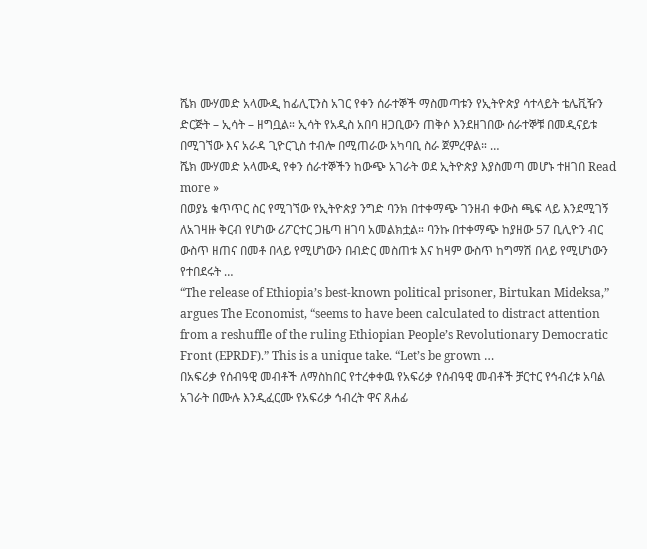ሼክ ሙሃመድ አላሙዲ ከፊሊፒንስ አገር የቀን ሰራተኞች ማስመጣቱን የኢትዮጵያ ሳተላይት ቴሌቪዥን ድርጅት – ኢሳት – ዘግቧል። ኢሳት የአዲስ አበባ ዘጋቢውን ጠቅሶ እንደዘገበው ሰራተኞቹ በመዲናይቱ በሚገኘው እና አራዳ ጊዮርጊስ ተብሎ በሚጠራው አካባቢ ስራ ጀምረዋል። …
ሼክ ሙሃመድ አላሙዲ የቀን ሰራተኞችን ከውጭ አገራት ወደ ኢትዮጵያ እያስመጣ መሆኑ ተዘገበ Read more »
በወያኔ ቁጥጥር ስር የሚገኘው የኢትዮጵያ ንግድ ባንክ በተቀማጭ ገንዘብ ቀውስ ጫፍ ላይ እንደሚገኝ ለአገዛዙ ቅርብ የሆነው ሪፖርተር ጋዜጣ ዘገባ አመልክቷል። ባንኩ በተቀማጭ ከያዘው 57 ቢሊዮን ብር ውስጥ ዘጠና በመቶ በላይ የሚሆነውን በብድር መስጠቱ እና ከዛም ውስጥ ከግማሽ በላይ የሚሆነውን የተበደሩት …
“The release of Ethiopia’s best-known political prisoner, Birtukan Mideksa,” argues The Economist, “seems to have been calculated to distract attention from a reshuffle of the ruling Ethiopian People’s Revolutionary Democratic Front (EPRDF).” This is a unique take. “Let’s be grown …
በአፍሪቃ የሰብዓዊ መብቶች ለማስከበር የተረቀቀዉ የአፍሪቃ የሰብዓዊ መብቶች ቻርተር የኅብረቱ አባል አገራት በሙሉ እንዲፈርሙ የአፍሪቃ ኅብረት ዋና ጸሐፊ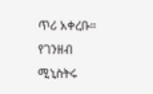ጥሪ አቀረቡ።
የገንዘብ ሚኒስትሩ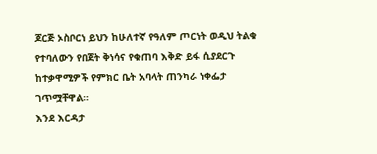ጆርጅ ኦስቦርነ ይህን ከሁለተኛ የዓለም ጦርነት ወዲህ ትልቁ የተባለውን የበጀት ቅነሳና የቁጠባ እቅድ ይፋ ሲያደርጉ ከተቃዋሚዎች የምክር ቤት አባላት ጠንካራ ነቀፌታ ገጥሟቸዋል።
እንደ እርዳታ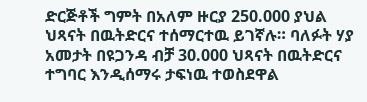ድርጅቶች ግምት በአለም ዙርያ 250.000 ያህል ህጻናት በዉትድርና ተሰማርተዉ ይገኛሉ። ባለፉት ሃያ አመታት በዩጋንዳ ብቻ 30.000 ህጻናት በዉትድርና ተግባር እንዲሰማሩ ታፍነዉ ተወስደዋል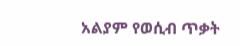አልያም የወሲብ ጥቃት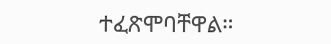ተፈጽሞባቸዋል።